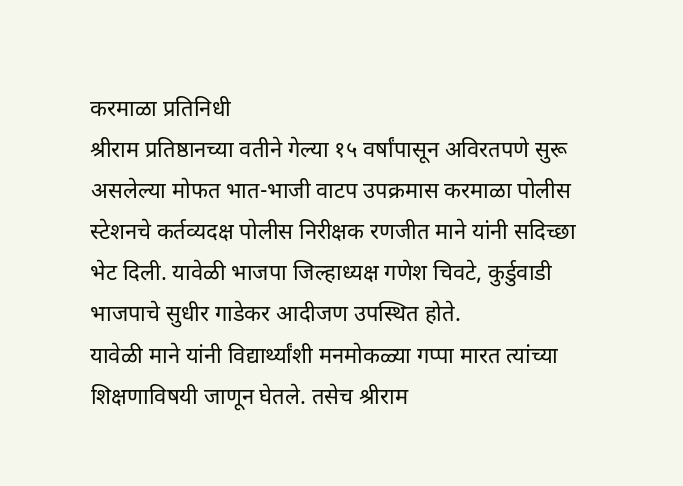करमाळा प्रतिनिधी
श्रीराम प्रतिष्ठानच्या वतीने गेल्या १५ वर्षांपासून अविरतपणे सुरू असलेल्या मोफत भात-भाजी वाटप उपक्रमास करमाळा पोलीस स्टेशनचे कर्तव्यदक्ष पोलीस निरीक्षक रणजीत माने यांनी सदिच्छा भेट दिली. यावेळी भाजपा जिल्हाध्यक्ष गणेश चिवटे, कुर्डुवाडी भाजपाचे सुधीर गाडेकर आदीजण उपस्थित होते.
यावेळी माने यांनी विद्यार्थ्यांशी मनमोकळ्या गप्पा मारत त्यांच्या शिक्षणाविषयी जाणून घेतले. तसेच श्रीराम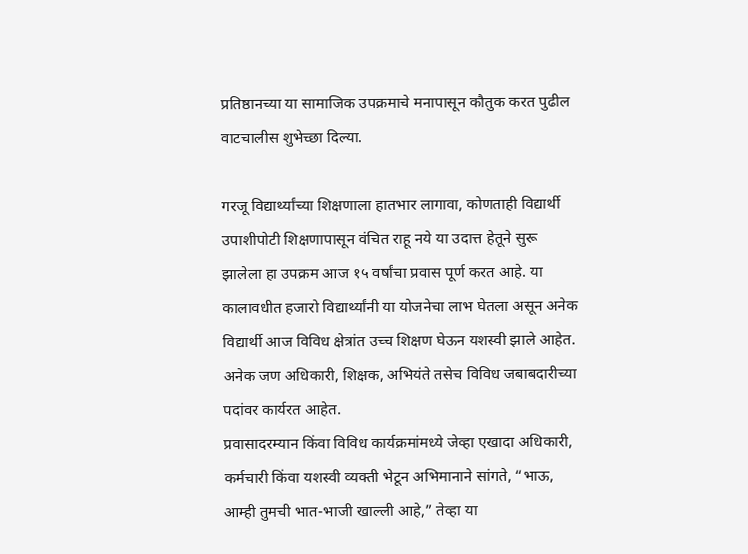प्रतिष्ठानच्या या सामाजिक उपक्रमाचे मनापासून कौतुक करत पुढील वाटचालीस शुभेच्छा दिल्या.

गरजू विद्यार्थ्यांच्या शिक्षणाला हातभार लागावा, कोणताही विद्यार्थी उपाशीपोटी शिक्षणापासून वंचित राहू नये या उदात्त हेतूने सुरू झालेला हा उपक्रम आज १५ वर्षांचा प्रवास पूर्ण करत आहे. या कालावधीत हजारो विद्यार्थ्यांनी या योजनेचा लाभ घेतला असून अनेक विद्यार्थी आज विविध क्षेत्रांत उच्च शिक्षण घेऊन यशस्वी झाले आहेत. अनेक जण अधिकारी, शिक्षक, अभियंते तसेच विविध जबाबदारीच्या पदांवर कार्यरत आहेत.
प्रवासादरम्यान किंवा विविध कार्यक्रमांमध्ये जेव्हा एखादा अधिकारी, कर्मचारी किंवा यशस्वी व्यक्ती भेटून अभिमानाने सांगते, “भाऊ, आम्ही तुमची भात-भाजी खाल्ली आहे,” तेव्हा या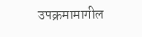उपक्रमामागील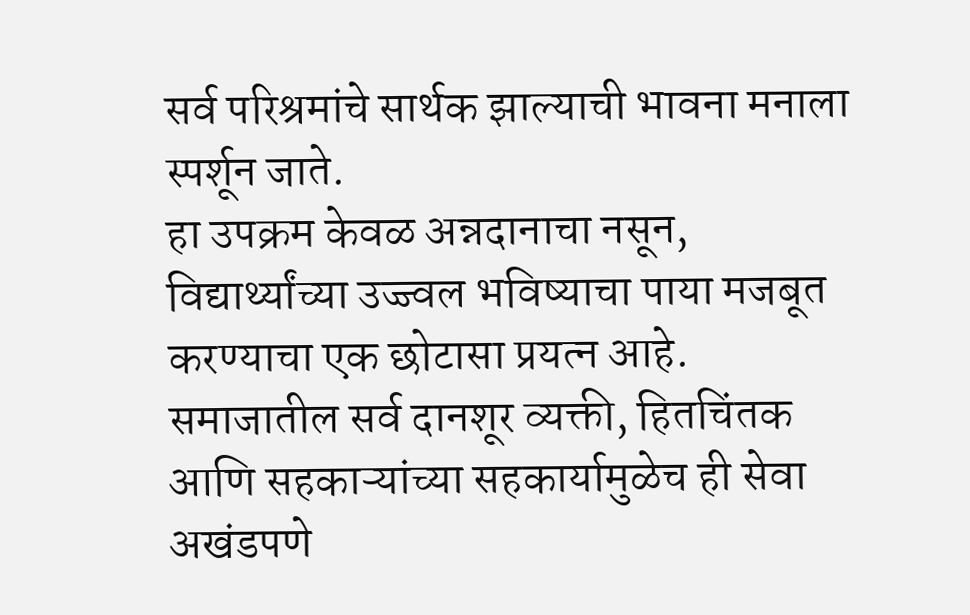सर्व परिश्रमांचे सार्थक झाल्याची भावना मनाला स्पर्शून जाते.
हा उपक्रम केवळ अन्नदानाचा नसून, विद्यार्थ्यांच्या उज्ज्वल भविष्याचा पाया मजबूत करण्याचा एक छोटासा प्रयत्न आहे. समाजातील सर्व दानशूर व्यक्ती, हितचिंतक आणि सहकाऱ्यांच्या सहकार्यामुळेच ही सेवा अखंडपणे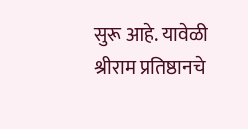सुरू आहे. यावेळी श्रीराम प्रतिष्ठानचे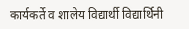कार्यकर्ते व शालेय विद्यार्थी विद्यार्थिनी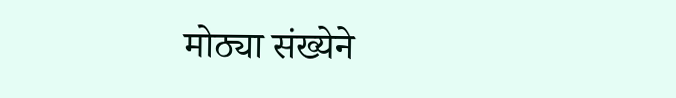मोठ्या संख्येने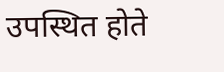उपस्थित होते